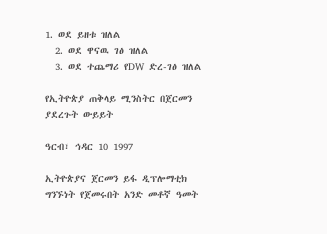1. ወደ ይዘቱ ዝለል
  2. ወደ ዋናዉ ገፅ ዝለል
  3. ወደ ተጨማሪ የDW ድረ-ገፅ ዝለል

የኢትዮጵያ ጠቅላይ ሚንስትር በጀርመን ያደረጉት ውይይት

ዓርብ፣ ኅዳር 10 1997

ኢትዮጵያና ጀርመን ይፋ ዲፕሎማቲክ ግንኙነት የጀመሩበት አንድ መቶኛ ዓመት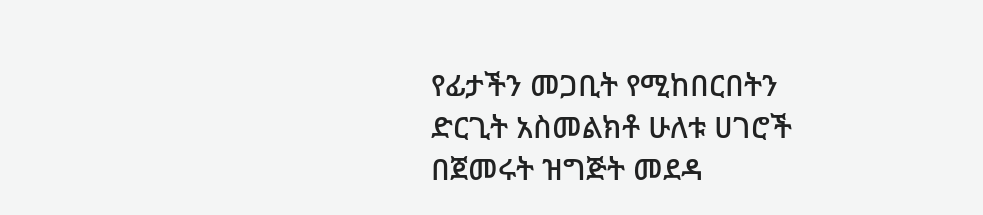የፊታችን መጋቢት የሚከበርበትን ድርጊት አስመልክቶ ሁለቱ ሀገሮች በጀመሩት ዝግጅት መደዳ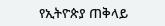የኢትዮጵያ ጠቅላይ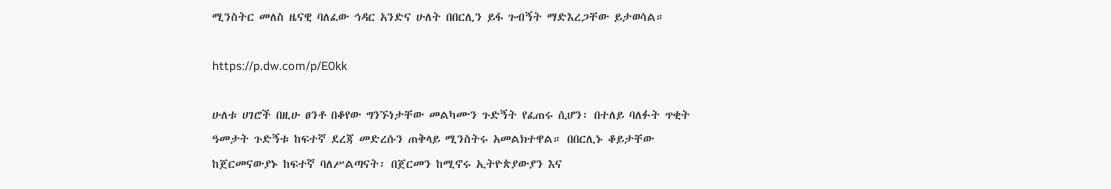ሚንስትር መለስ ዜናዊ ባለፈው ኅዳር አንድና ሁለት በበርሊን ይፋ ጉብኝት ማድእረጋቸው ይታወሳል።

https://p.dw.com/p/E0kk

ሁለቱ ሀገሮች በዚሁ ፀንቶ በቆየው ግንኙነታቸው መልካሙን ጉድኝት የፈጠሩ ሲሆን፡ በተለይ ባለፉት ጥቂት ዓመታት ጉድኝቱ ከፍተኛ ደረጃ መድረሱን ጠቅላይ ሚንስትሩ አመልክተዋል። በበርሊኑ ቆይታቸው ከጀርመናውያኑ ከፍተኛ ባለሥልጣናት፡ በጀርመን ከሚኖሩ ኢትዮጵያውያን እና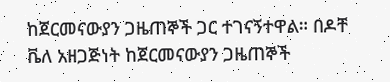ከጀርመናውያን ጋዜጠኞች ጋር ተገናኝተዋል። በዶቸ ቬለ አዘጋጅነት ከጀርመናውያን ጋዜጠኞች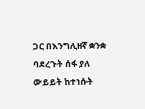ጋር በእንግሊዘኛ ቋንቋ ባደረጉት ሰፋ ያለ ውይይት ከተነሱት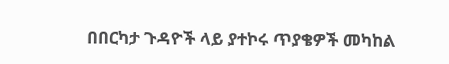በበርካታ ጉዳዮች ላይ ያተኮሩ ጥያቄዎች መካከል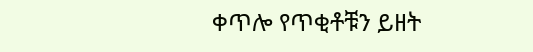ቀጥሎ የጥቂቶቹን ይዘት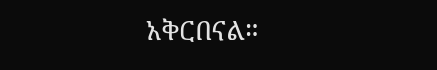አቅርበናል።